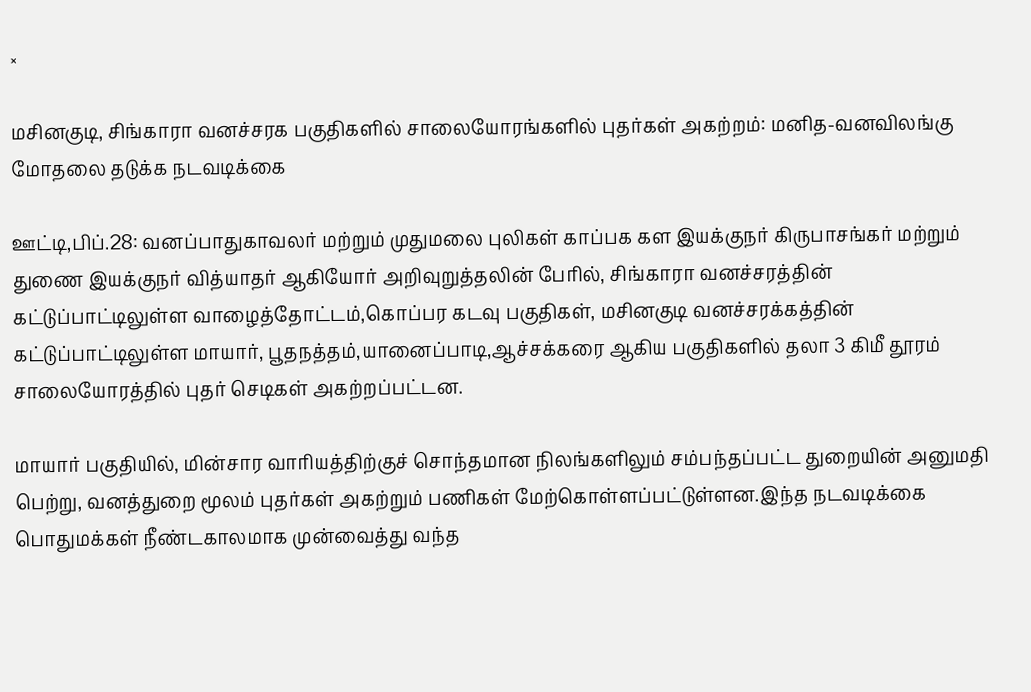×

மசினகுடி, சிங்காரா வனச்சரக பகுதிகளில் சாலையோரங்களில் புதர்கள் அகற்றம்: மனித-வனவிலங்கு மோதலை தடுக்க நடவடிக்கை

ஊட்டி,பிப்.28: வனப்பாதுகாவலர் மற்றும் முதுமலை புலிகள் காப்பக கள இயக்குநர் கிருபாசங்கர் மற்றும் துணை இயக்குநர் வித்யாதர் ஆகியோர் அறிவுறுத்தலின் பேரில், சிங்காரா வனச்சரத்தின் கட்டுப்பாட்டிலுள்ள வாழைத்தோட்டம்,கொப்பர கடவு பகுதிகள், மசினகுடி வனச்சரக்கத்தின் கட்டுப்பாட்டிலுள்ள மாயார், பூதநத்தம்,யானைப்பாடி,ஆச்சக்கரை ஆகிய பகுதிகளில் தலா 3 கிமீ தூரம் சாலையோரத்தில் புதர் செடிகள் அகற்றப்பட்டன.

மாயார் பகுதியில், மின்சார வாரியத்திற்குச் சொந்தமான நிலங்களிலும் சம்பந்தப்பட்ட துறையின் அனுமதி பெற்று, வனத்துறை மூலம் புதர்கள் அகற்றும் பணிகள் மேற்கொள்ளப்பட்டுள்ளன.இந்த நடவடிக்கை பொதுமக்கள் நீண்டகாலமாக முன்வைத்து வந்த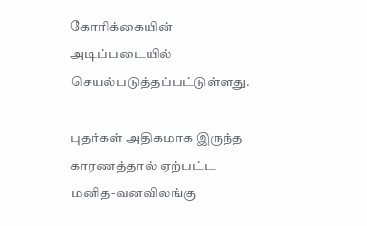கோரிக்கையின் அடிப்படையில் செயல்படுத்தப்பட்டுள்ளது.

புதர்கள் அதிகமாக இருந்த காரணத்தால் ஏற்பட்ட மனித-வனவிலங்கு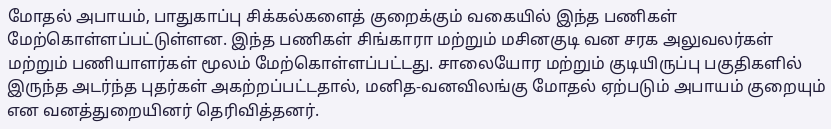மோதல் அபாயம், பாதுகாப்பு சிக்கல்களைத் குறைக்கும் வகையில் இந்த பணிகள் மேற்கொள்ளப்பட்டுள்ளன. இந்த பணிகள் சிங்காரா மற்றும் மசினகுடி வன சரக அலுவலர்கள் மற்றும் பணியாளர்கள் மூலம் மேற்கொள்ளப்பட்டது. சாலையோர மற்றும் குடியிருப்பு பகுதிகளில் இருந்த அடர்ந்த புதர்கள் அகற்றப்பட்டதால், மனித-வனவிலங்கு மோதல் ஏற்படும் அபாயம் குறையும் என வனத்துறையினர் தெரிவித்தனர்.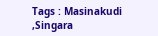Tags : Masinakudi ,Singara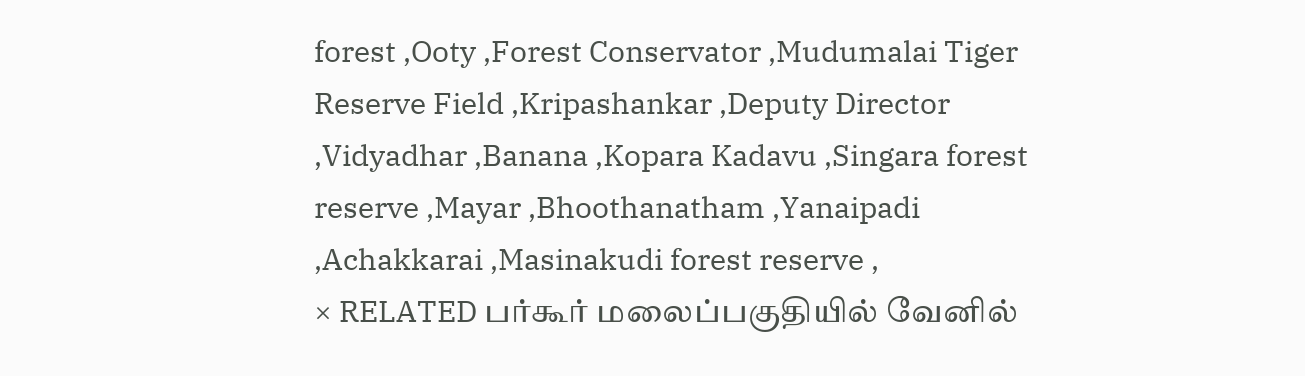forest ,Ooty ,Forest Conservator ,Mudumalai Tiger Reserve Field ,Kripashankar ,Deputy Director ,Vidyadhar ,Banana ,Kopara Kadavu ,Singara forest reserve ,Mayar ,Bhoothanatham ,Yanaipadi ,Achakkarai ,Masinakudi forest reserve ,
× RELATED பர்கூர் மலைப்பகுதியில் வேனில்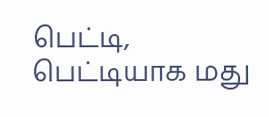பெட்டி, பெட்டியாக மது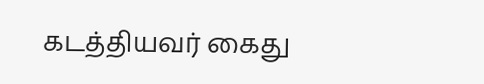கடத்தியவர் கைது